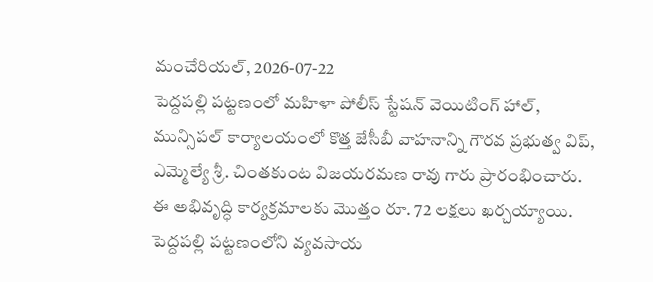మంచేరియల్, 2026-07-22
పెద్దపల్లి పట్టణంలో మహిళా పోలీస్ స్టేషన్ వెయిటింగ్ హాల్, మున్సిపల్ కార్యాలయంలో కొత్త జేసీబీ వాహనాన్ని గౌరవ ప్రభుత్వ విప్, ఎమ్మెల్యే శ్రీ. చింతకుంట విజయరమణ రావు గారు ప్రారంభించారు. ఈ అభివృద్ధి కార్యక్రమాలకు మొత్తం రూ. 72 లక్షలు ఖర్చయ్యాయి.
పెద్దపల్లి పట్టణంలోని వ్యవసాయ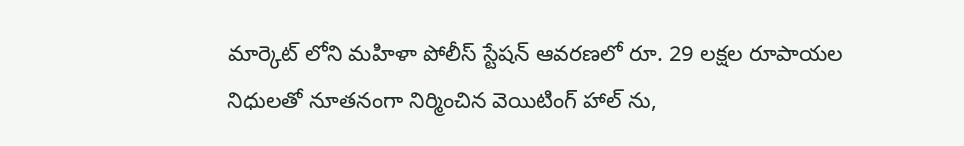మార్కెట్ లోని మహిళా పోలీస్ స్టేషన్ ఆవరణలో రూ. 29 లక్షల రూపాయల నిధులతో నూతనంగా నిర్మించిన వెయిటింగ్ హాల్ ను,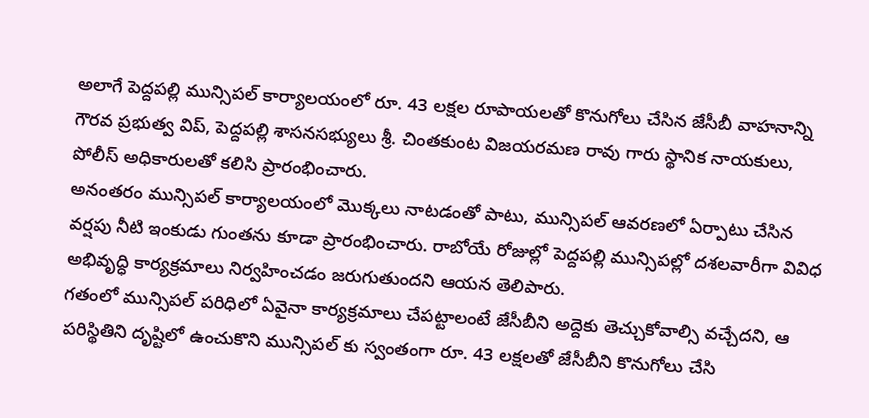అలాగే పెద్దపల్లి మున్సిపల్ కార్యాలయంలో రూ. 43 లక్షల రూపాయలతో కొనుగోలు చేసిన జేసీబీ వాహనాన్ని గౌరవ ప్రభుత్వ విప్, పెద్దపల్లి శాసనసభ్యులు శ్రీ. చింతకుంట విజయరమణ రావు గారు స్థానిక నాయకులు, పోలీస్ అధికారులతో కలిసి ప్రారంభించారు.
అనంతరం మున్సిపల్ కార్యాలయంలో మొక్కలు నాటడంతో పాటు, మున్సిపల్ ఆవరణలో ఏర్పాటు చేసిన వర్షపు నీటి ఇంకుడు గుంతను కూడా ప్రారంభించారు. రాబోయే రోజుల్లో పెద్దపల్లి మున్సిపల్లో దశలవారీగా వివిధ అభివృద్ధి కార్యక్రమాలు నిర్వహించడం జరుగుతుందని ఆయన తెలిపారు.
గతంలో మున్సిపల్ పరిధిలో ఏవైనా కార్యక్రమాలు చేపట్టాలంటే జేసీబీని అద్దెకు తెచ్చుకోవాల్సి వచ్చేదని, ఆ పరిస్థితిని దృష్టిలో ఉంచుకొని మున్సిపల్ కు స్వంతంగా రూ. 43 లక్షలతో జేసీబీని కొనుగోలు చేసి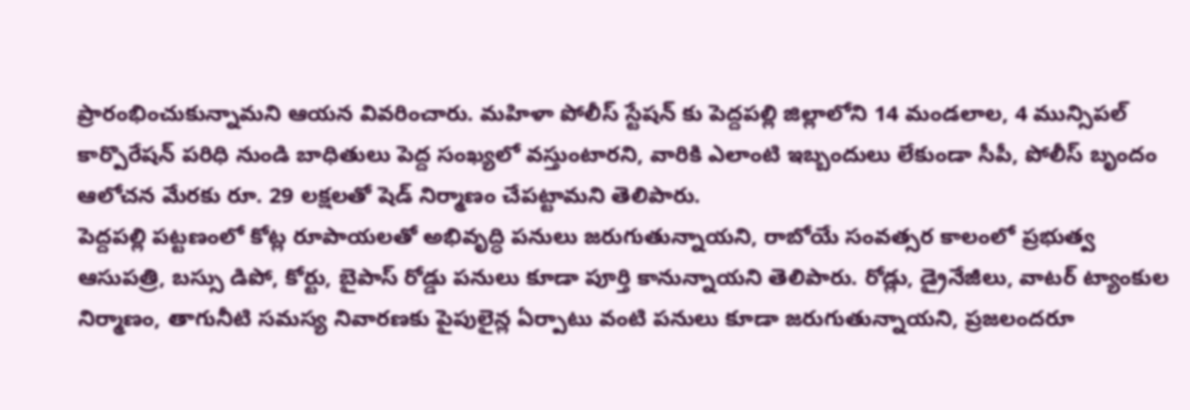ప్రారంభించుకున్నామని ఆయన వివరించారు. మహిళా పోలీస్ స్టేషన్ కు పెద్దపల్లి జిల్లాలోని 14 మండలాల, 4 మున్సిపల్ కార్పొరేషన్ పరిధి నుండి బాధితులు పెద్ద సంఖ్యలో వస్తుంటారని, వారికి ఎలాంటి ఇబ్బందులు లేకుండా సీపీ, పోలీస్ బృందం ఆలోచన మేరకు రూ. 29 లక్షలతో షెడ్ నిర్మాణం చేపట్టామని తెలిపారు.
పెద్దపల్లి పట్టణంలో కోట్ల రూపాయలతో అభివృద్ధి పనులు జరుగుతున్నాయని, రాబోయే సంవత్సర కాలంలో ప్రభుత్వ ఆసుపత్రి, బస్సు డిపో, కోర్టు, బైపాస్ రోడ్డు పనులు కూడా పూర్తి కానున్నాయని తెలిపారు. రోడ్లు, డ్రైనేజీలు, వాటర్ ట్యాంకుల నిర్మాణం, తాగునీటి సమస్య నివారణకు పైపులైన్ల ఏర్పాటు వంటి పనులు కూడా జరుగుతున్నాయని, ప్రజలందరూ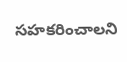సహకరించాలని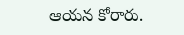ఆయన కోరారు.